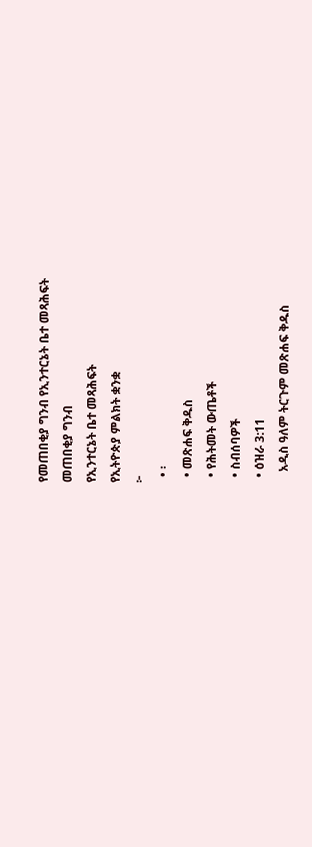የመጠበቂያ ግንብ የኢንተርኔት ቤተ መጻሕፍት
መጠበቂያ ግንብ
የኢንተርኔት ቤተ መጻሕፍት
የኢትዮጵያ ምልክት ቋንቋ
፦
  • ፡
  • መጽሐፍ ቅዱስ
  • የሕትመት ውጤቶች
  • ስብሰባዎች
  • ዕዝራ 3:11
    አዲስ ዓለም ትርጉም መጽሐፍ ቅዱስ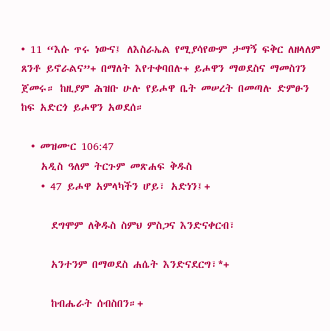• 11 “እሱ ጥሩ ነውና፤ ለእስራኤል የሚያሳየውም ታማኝ ፍቅር ለዘላለም ጸንቶ ይኖራልና”+ በማለት እየተቀባበሉ+ ይሖዋን ማወደስና ማመስገን ጀመሩ። ከዚያም ሕዝቡ ሁሉ የይሖዋ ቤት መሠረት በመጣሉ ድምፁን ከፍ አድርጎ ይሖዋን አወደሰ።

  • መዝሙር 106:47
    አዲስ ዓለም ትርጉም መጽሐፍ ቅዱስ
    • 47 ይሖዋ አምላካችን ሆይ፣ አድነን፤+

      ደግሞም ለቅዱስ ስምህ ምስጋና እንድናቀርብ፣

      አንተንም በማወደስ ሐሴት እንድናደርግ፣*+

      ከብሔራት ሰብስበን።+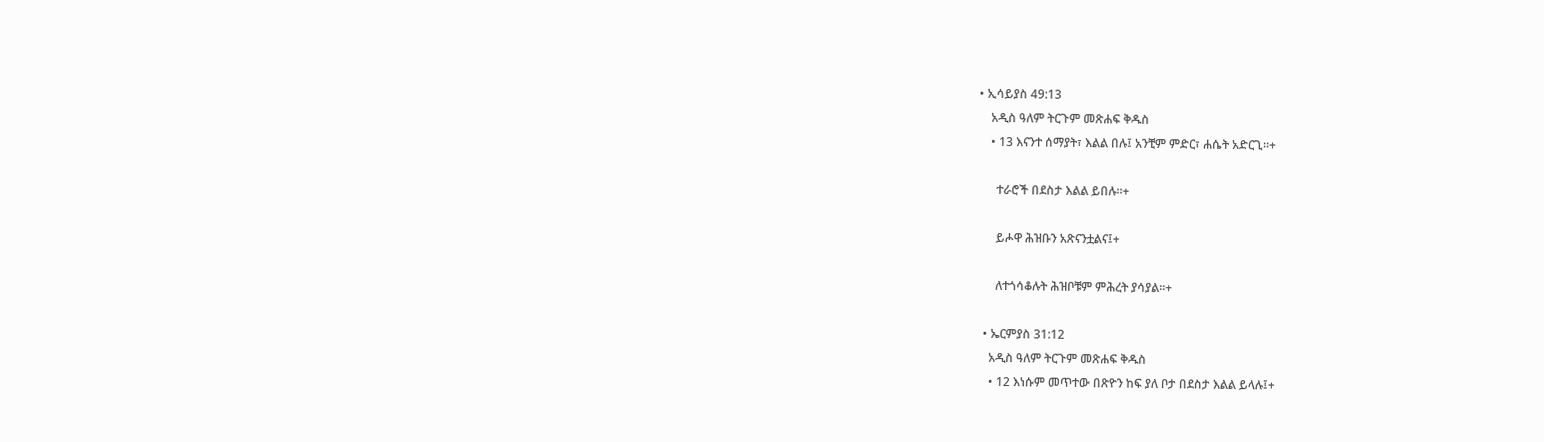• ኢሳይያስ 49:13
    አዲስ ዓለም ትርጉም መጽሐፍ ቅዱስ
    • 13 እናንተ ሰማያት፣ እልል በሉ፤ አንቺም ምድር፣ ሐሴት አድርጊ።+

      ተራሮች በደስታ እልል ይበሉ።+

      ይሖዋ ሕዝቡን አጽናንቷልና፤+

      ለተጎሳቆሉት ሕዝቦቹም ምሕረት ያሳያል።+

  • ኤርምያስ 31:12
    አዲስ ዓለም ትርጉም መጽሐፍ ቅዱስ
    • 12 እነሱም መጥተው በጽዮን ከፍ ያለ ቦታ በደስታ እልል ይላሉ፤+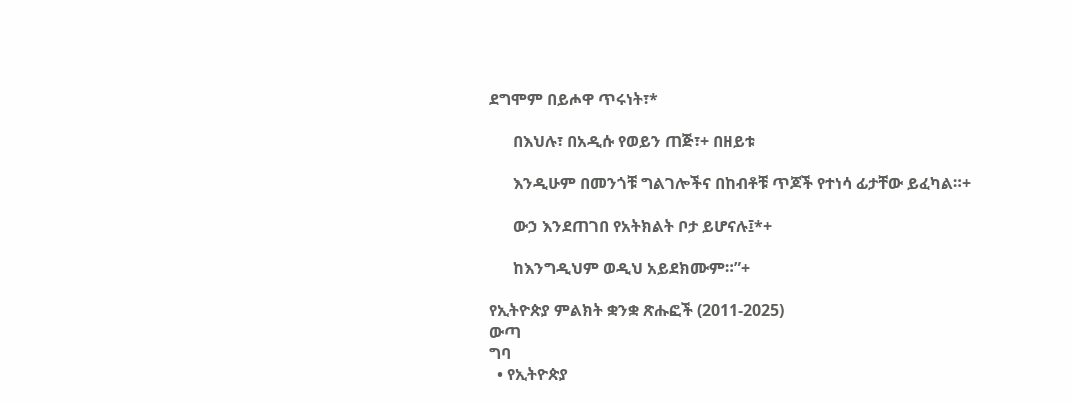ደግሞም በይሖዋ ጥሩነት፣*

      በእህሉ፣ በአዲሱ የወይን ጠጅ፣+ በዘይቱ

      እንዲሁም በመንጎቹ ግልገሎችና በከብቶቹ ጥጆች የተነሳ ፊታቸው ይፈካል።+

      ውኃ እንደጠገበ የአትክልት ቦታ ይሆናሉ፤*+

      ከእንግዲህም ወዲህ አይደክሙም።”+

የኢትዮጵያ ምልክት ቋንቋ ጽሑፎች (2011-2025)
ውጣ
ግባ
  • የኢትዮጵያ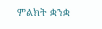ምልክት ቋንቋ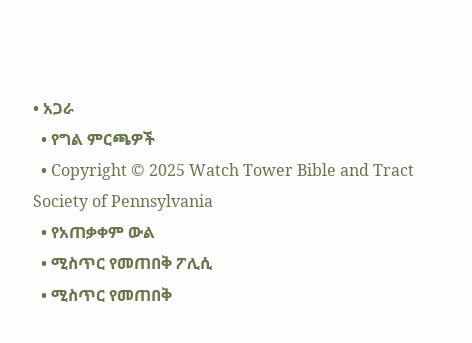• አጋራ
  • የግል ምርጫዎች
  • Copyright © 2025 Watch Tower Bible and Tract Society of Pennsylvania
  • የአጠቃቀም ውል
  • ሚስጥር የመጠበቅ ፖሊሲ
  • ሚስጥር የመጠበቅ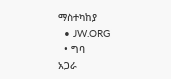ማስተካከያ
  • JW.ORG
  • ግባ
አጋራ